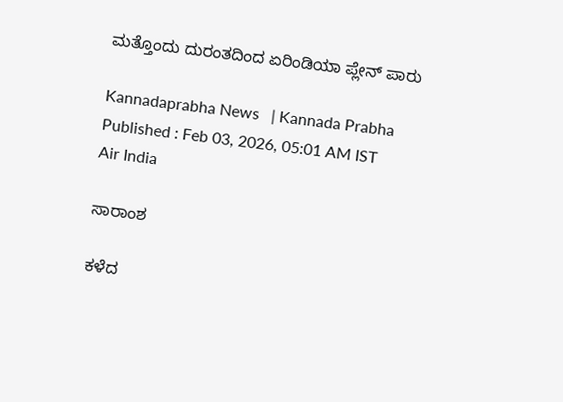ಮತ್ತೊಂದು ದುರಂತದಿಂದ ಏರಿಂಡಿಯಾ ಪ್ಲೇನ್‌ ಪಾರು

Kannadaprabha News   | Kannada Prabha
Published : Feb 03, 2026, 05:01 AM IST
Air India

ಸಾರಾಂಶ

ಕಳೆದ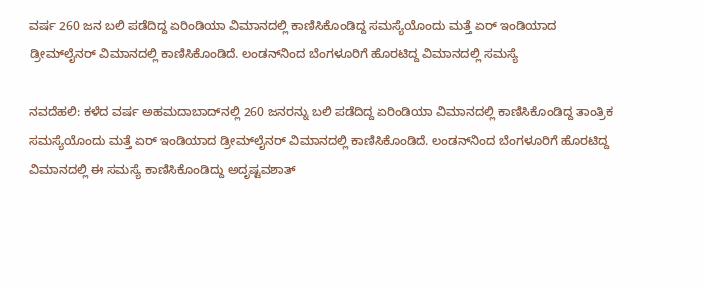ವರ್ಷ 260 ಜನ ಬಲಿ ಪಡೆದಿದ್ದ ಏರಿಂಡಿಯಾ ವಿಮಾನದಲ್ಲಿ ಕಾಣಿಸಿಕೊಂಡಿದ್ದ ಸಮಸ್ಯೆಯೊಂದು ಮತ್ತೆ ಏರ್‌ ಇಂಡಿಯಾದ ಡ್ರೀಮ್‌ಲೈನರ್‌ ವಿಮಾನದಲ್ಲಿ ಕಾಣಿಸಿಕೊಂಡಿದೆ. ಲಂಡನ್‌ನಿಂದ ಬೆಂಗಳೂರಿಗೆ ಹೊರಟಿದ್ದ ವಿಮಾನದಲ್ಲಿ ಸಮಸ್ಯೆ

ನವದೆಹಲಿ: ಕಳೆದ ವರ್ಷ ಅಹಮದಾಬಾದ್‌ನಲ್ಲಿ 260 ಜನರನ್ನು ಬಲಿ ಪಡೆದಿದ್ದ ಏರಿಂಡಿಯಾ ವಿಮಾನದಲ್ಲಿ ಕಾಣಿಸಿಕೊಂಡಿದ್ದ ತಾಂತ್ರಿಕ ಸಮಸ್ಯೆಯೊಂದು ಮತ್ತೆ ಏರ್‌ ಇಂಡಿಯಾದ ಡ್ರೀಮ್‌ಲೈನರ್‌ ವಿಮಾನದಲ್ಲಿ ಕಾಣಿಸಿಕೊಂಡಿದೆ. ಲಂಡನ್‌ನಿಂದ ಬೆಂಗಳೂರಿಗೆ ಹೊರಟಿದ್ದ ವಿಮಾನದಲ್ಲಿ ಈ ಸಮಸ್ಯೆ ಕಾಣಿಸಿಕೊಂಡಿದ್ದು ಅದೃಷ್ಟವಶಾತ್‌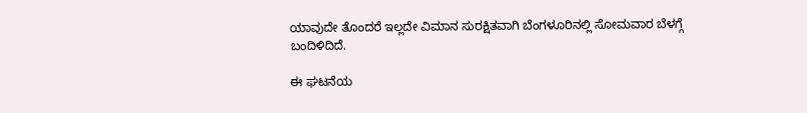ಯಾವುದೇ ತೊಂದರೆ ಇಲ್ಲದೇ ವಿಮಾನ ಸುರಕ್ಷಿತವಾಗಿ ಬೆಂಗಳೂರಿನಲ್ಲಿ ಸೋಮವಾರ ಬೆಳಗ್ಗೆ ಬಂದಿಳಿದಿದೆ.

ಈ ಘಟನೆಯ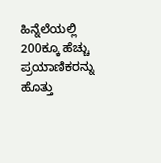ಹಿನ್ನೆಲೆಯಲ್ಲಿ 200ಕ್ಕೂ ಹೆಚ್ಚು ಪ್ರಯಾಣಿಕರನ್ನು ಹೊತ್ತು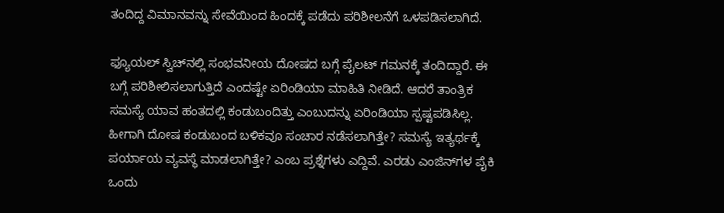ತಂದಿದ್ದ ವಿಮಾನವನ್ನು ಸೇವೆಯಿಂದ ಹಿಂದಕ್ಕೆ ಪಡೆದು ಪರಿಶೀಲನೆಗೆ ಒಳಪಡಿಸಲಾಗಿದೆ.

ಫ್ಯೂಯಲ್‌ ಸ್ವಿಚ್‌ನಲ್ಲಿ ಸಂಭವನೀಯ ದೋಷದ ಬಗ್ಗೆ ಪೈಲಟ್‌ ಗಮನಕ್ಕೆ ತಂದಿದ್ದಾರೆ. ಈ ಬಗ್ಗೆ ಪರಿಶೀಲಿಸಲಾಗುತ್ತಿದೆ ಎಂದಷ್ಟೇ ಏರಿಂಡಿಯಾ ಮಾಹಿತಿ ನೀಡಿದೆ. ಆದರೆ ತಾಂತ್ರಿಕ ಸಮಸ್ಯೆ ಯಾವ ಹಂತದಲ್ಲಿ ಕಂಡುಬಂದಿತ್ತು ಎಂಬುದನ್ನು ಏರಿಂಡಿಯಾ ಸ್ಪಷ್ಟಪಡಿಸಿಲ್ಲ. ಹೀಗಾಗಿ ದೋಷ ಕಂಡುಬಂದ ಬಳಿಕವೂ ಸಂಚಾರ ನಡೆಸಲಾಗಿತ್ತೇ? ಸಮಸ್ಯೆ ಇತ್ಯರ್ಥಕ್ಕೆ ಪರ್ಯಾಯ ವ್ಯವಸ್ಥೆ ಮಾಡಲಾಗಿತ್ತೇ? ಎಂಬ ಪ್ರಶ್ನೆಗಳು ಎದ್ದಿವೆ. ಎರಡು ಎಂಜಿನ್‌ಗಳ ಪೈಕಿ ಒಂದು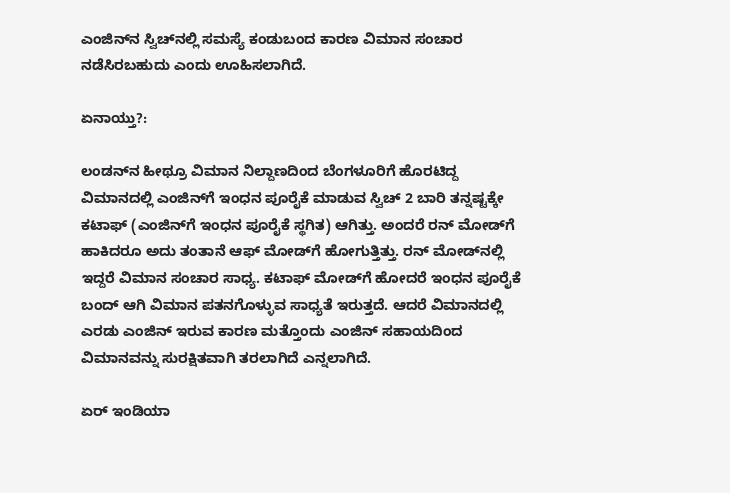ಎಂಜಿನ್‌ನ ಸ್ವಿಚ್‌ನಲ್ಲಿ ಸಮಸ್ಯೆ ಕಂಡುಬಂದ ಕಾರಣ ವಿಮಾನ ಸಂಚಾರ ನಡೆಸಿರಬಹುದು ಎಂದು ಊಹಿಸಲಾಗಿದೆ.

ಏನಾಯ್ತು?:

ಲಂಡನ್‌ನ ಹೀಥ್ರೂ ವಿಮಾನ ನಿಲ್ದಾಣದಿಂದ ಬೆಂಗಳೂರಿಗೆ ಹೊರಟಿದ್ದ ವಿಮಾನದಲ್ಲಿ ಎಂಜಿನ್‌ಗೆ ಇಂಧನ ಪೂರೈಕೆ ಮಾಡುವ ಸ್ವಿಚ್‌ 2 ಬಾರಿ ತನ್ನಷ್ಟಕ್ಕೇ ಕಟಾಫ್‌ (ಎಂಜಿನ್‌ಗೆ ಇಂಧನ ಪೂರೈಕೆ ಸ್ಥಗಿತ) ಆಗಿತ್ತು. ಅಂದರೆ ರನ್‌ ಮೋಡ್‌ಗೆ ಹಾಕಿದರೂ ಅದು ತಂತಾನೆ ಆಫ್‌ ಮೋಡ್‌ಗೆ ಹೋಗುತ್ತಿತ್ತು. ರನ್‌ ಮೋಡ್‌ನಲ್ಲಿ ಇದ್ದರೆ ವಿಮಾನ ಸಂಚಾರ ಸಾಧ್ಯ. ಕಟಾಫ್‌ ಮೋಡ್‌ಗೆ ಹೋದರೆ ಇಂಧನ ಪೂರೈಕೆ ಬಂದ್‌ ಆಗಿ ವಿಮಾನ ಪತನಗೊಳ್ಳುವ ಸಾಧ್ಯತೆ ಇರುತ್ತದೆ. ಆದರೆ ವಿಮಾನದಲ್ಲಿ ಎರಡು ಎಂಜಿನ್‌ ಇರುವ ಕಾರಣ ಮತ್ತೊಂದು ಎಂಜಿನ್ ಸಹಾಯದಿಂದ ವಿಮಾನವನ್ನು ಸುರಕ್ಷಿತವಾಗಿ ತರಲಾಗಿದೆ ಎನ್ನಲಾಗಿದೆ.

ಏರ್‌ ಇಂಡಿಯಾ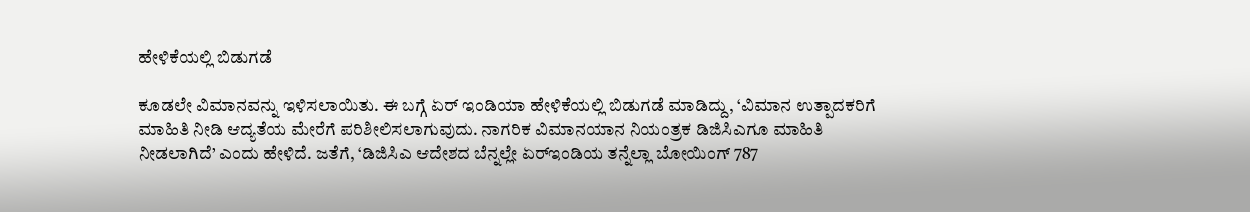ಹೇಳಿಕೆಯಲ್ಲಿ ಬಿಡುಗಡೆ

ಕೂಡಲೇ ವಿಮಾನವನ್ನು ಇಳಿಸಲಾಯಿತು. ಈ ಬಗ್ಗೆ ಏರ್‌ ಇಂಡಿಯಾ ಹೇಳಿಕೆಯಲ್ಲಿ ಬಿಡುಗಡೆ ಮಾಡಿದ್ದು, ‘ವಿಮಾನ ಉತ್ಪಾದಕರಿಗೆ ಮಾಹಿತಿ ನೀಡಿ ಆದ್ಯತೆಯ ಮೇರೆಗೆ ಪರಿಶೀಲಿಸಲಾಗುವುದು. ನಾಗರಿಕ ವಿಮಾನಯಾನ ನಿಯಂತ್ರಕ ಡಿಜಿಸಿಎಗೂ ಮಾಹಿತಿ ನೀಡಲಾಗಿದೆ’ ಎಂದು ಹೇಳಿದೆ. ಜತೆಗೆ, ‘ಡಿಜಿಸಿಎ ಆದೇಶದ ಬೆನ್ನಲ್ಲೇ ಏರ್‌ಇಂಡಿಯ ತನ್ನೆಲ್ಲಾ ಬೋಯಿಂಗ್‌ 787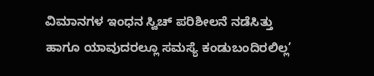ವಿಮಾನಗಳ ಇಂಧನ ಸ್ವಿಚ್‌ ಪರಿಶೀಲನೆ ನಡೆಸಿತ್ತು ಹಾಗೂ ಯಾವುದರಲ್ಲೂ ಸಮಸ್ಯೆ ಕಂಡುಬಂದಿರಲಿಲ್ಲ’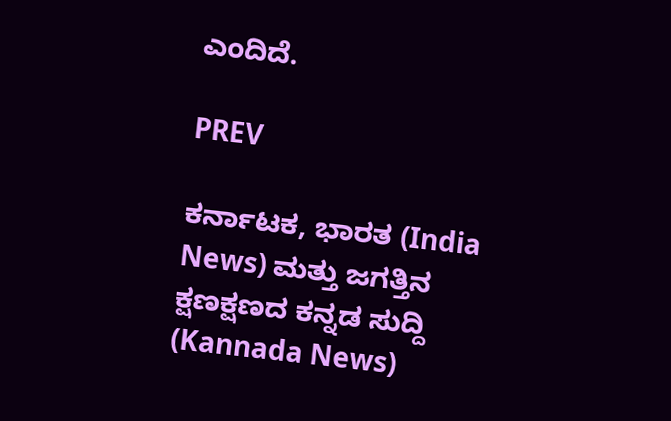ಎಂದಿದೆ.

PREV

ಕರ್ನಾಟಕ, ಭಾರತ (India News) ಮತ್ತು ಜಗತ್ತಿನ ಕ್ಷಣಕ್ಷಣದ ಕನ್ನಡ ಸುದ್ದಿ (Kannada News)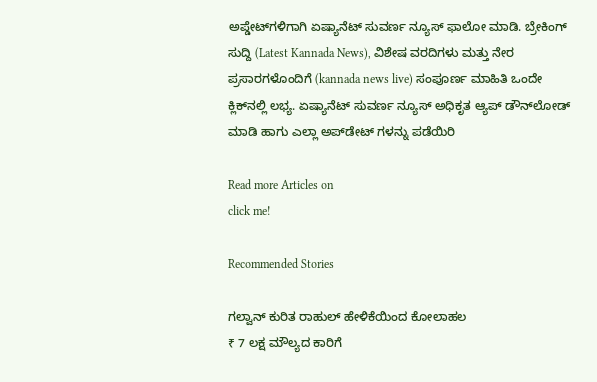ಅಪ್ಡೇಟ್‌ಗಳಿಗಾಗಿ ಏಷ್ಯಾನೆಟ್ ಸುವರ್ಣ ನ್ಯೂಸ್‌ ಫಾಲೋ ಮಾಡಿ. ಬ್ರೇಕಿಂಗ್ ಸುದ್ದಿ (Latest Kannada News), ವಿಶೇಷ ವರದಿಗಳು ಮತ್ತು ನೇರ ಪ್ರಸಾರಗಳೊಂದಿಗೆ (kannada news live) ಸಂಪೂರ್ಣ ಮಾಹಿತಿ ಒಂದೇ ಕ್ಲಿಕ್‌ನಲ್ಲಿ ಲಭ್ಯ. ಏಷ್ಯಾನೆಟ್ ಸುವರ್ಣ ನ್ಯೂಸ್ ಅಧಿಕೃತ ಆ್ಯಪ್ ಡೌನ್‌ಲೋಡ್ ಮಾಡಿ ಹಾಗು ಎಲ್ಲಾ ಅಪ್‌ಡೇಟ್ ಗಳನ್ನು ಪಡೆಯಿರಿ

Read more Articles on
click me!

Recommended Stories

ಗಲ್ವಾನ್‌ ಕುರಿತ ರಾಹುಲ್‌ ಹೇಳಿಕೆಯಿಂದ ಕೋಲಾಹಲ
₹ 7 ಲಕ್ಷ ಮೌಲ್ಯದ ಕಾರಿಗೆ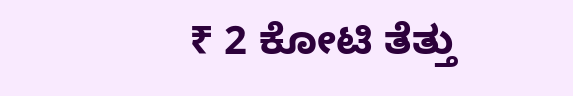₹ 2 ಕೋಟಿ ತೆತ್ತು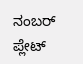ನಂಬರ್‌ ಪ್ಲೇಟ್‌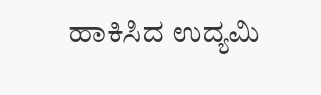ಹಾಕಿಸಿದ ಉದ್ಯಮಿ